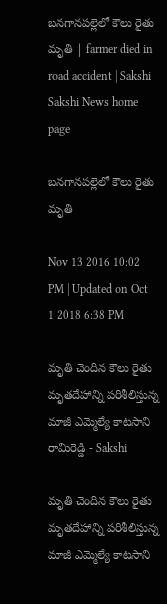బనగానపల్లెలో కౌలు రైతు మృతి | farmer died in road accident | Sakshi
Sakshi News home page

బనగానపల్లెలో కౌలు రైతు మృతి

Nov 13 2016 10:02 PM | Updated on Oct 1 2018 6:38 PM

మృతి చెందిన కౌలు రైతు మృతదేహాన్ని పరిశీలిస్తున్న మాజీ ఎమ్మెల్యే కాటసాని రామిరెడ్డి - Sakshi

మృతి చెందిన కౌలు రైతు మృతదేహాన్ని పరిశీలిస్తున్న మాజీ ఎమ్మెల్యే కాటసాని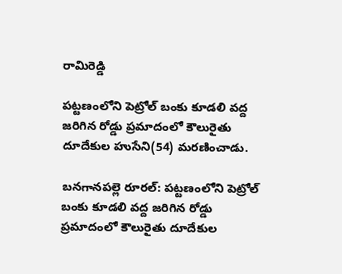రామిరెడ్డి

పట్టణంలోని పెట్రోల్‌ బంకు కూడలి వద్ద జరిగిన రోడ్డు ప్రమాదంలో కౌలురైతు దూదేకుల హుసేని(54) మరణించాడు.

బనగానపల్లె రూరల్‌: పట్టణంలోని పెట్రోల్‌ బంకు కూడలి వద్ద జరిగిన రోడ్డు ప్రమాదంలో కౌలురైతు దూదేకుల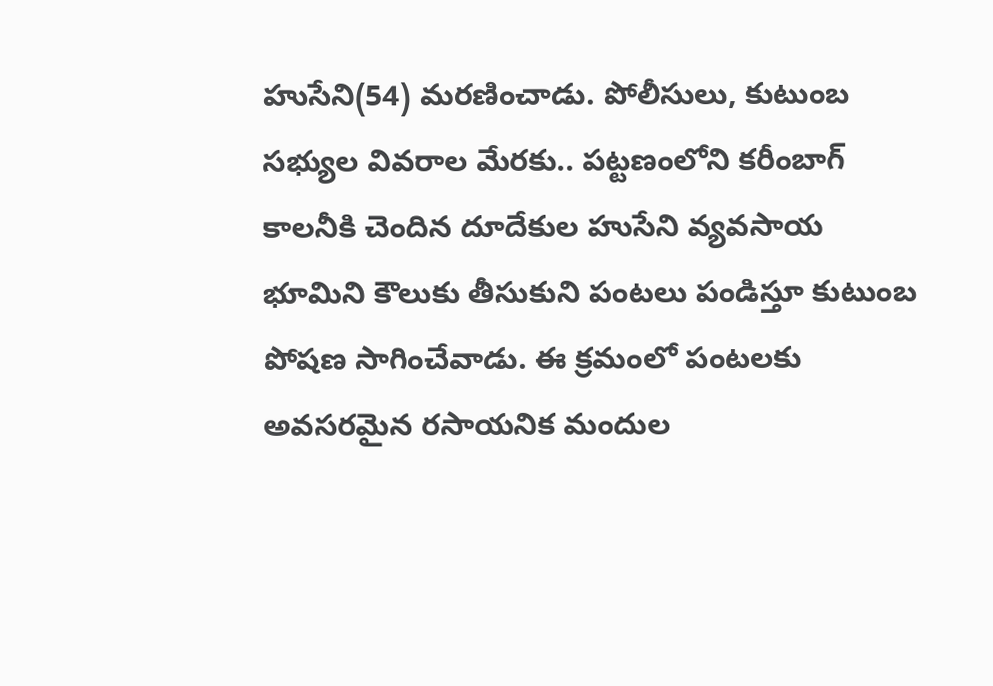హుసేని(54) మరణించాడు. పోలీసులు, కుటుంబ సభ్యుల వివరాల మేరకు.. పట్టణంలోని కరీంబాగ్‌ కాలనీకి చెందిన దూదేకుల హుసేని వ్యవసాయ భూమిని కౌలుకు తీసుకుని పంటలు పండిస్తూ కుటుంబ పోషణ సాగించేవాడు. ఈ క్రమంలో పంటలకు అవసరమైన రసాయనిక మందుల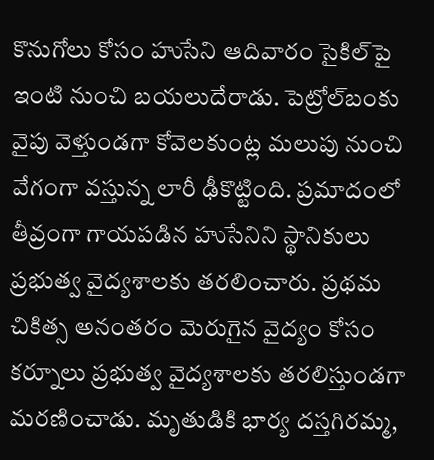కొనుగోలు కోసం హుసేని ఆదివారం సైకిల్‌పై ఇంటి నుంచి బయలుదేరాడు. పెట్రోల్‌బంకు వైపు వెళ్తుండగా కోవెలకుంట్ల మలుపు నుంచి వేగంగా వస్తున్న లారీ ఢీకొట్టింది. ప్రమాదంలో తీవ్రంగా గాయపడిన హుసేనిని స్థానికులు ప్రభుత్వ వైద్యశాలకు తరలించారు. ప్రథమ చికిత్స అనంతరం మెరుగైన వైద్యం కోసం కర్నూలు ప్రభుత్వ వైద్యశాలకు తరలిస్తుండగా  మరణించాడు. మృతుడికి భార్య దస్తగిరమ్మ,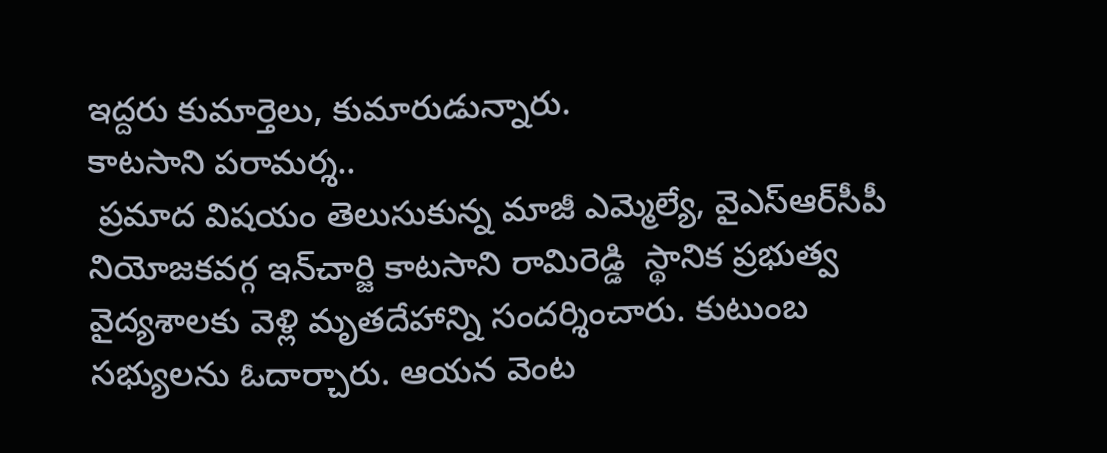ఇద్దరు కుమార్తెలు, కుమారుడున్నారు.
కాటసాని పరామర్శ..
 ప్రమాద విషయం తెలుసుకున్న మాజీ ఎమ్మెల్యే, వైఎస్‌ఆర్‌సీపీ నియోజకవర్గ ఇన్‌చార్జి కాటసాని రామిరెడ్డి  స్థానిక ప్రభుత్వ వైద్యశాలకు వెళ్లి మృతదేహాన్ని సందర్శించారు. కుటుంబ సభ్యులను ఓదార్చారు. ఆయన వెంట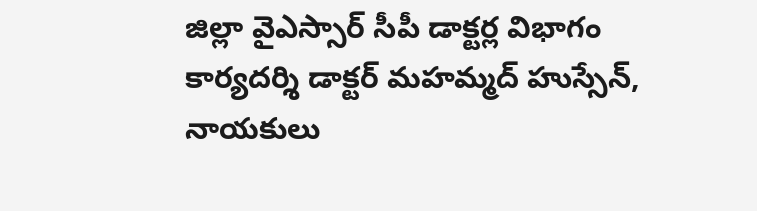జిల్లా వైఎస్సార్‌ సీపీ డాక్టర్ల విభాగం కార్యదర్శి డాక్టర్‌ మహమ్మద్‌ హుస్సేన్,  నాయకులు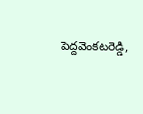పెద్దవెంకటరెడ్డి,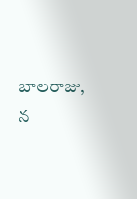బాలరాజు, న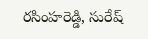రసింహరెడ్డి, సురేష్‌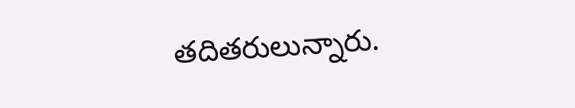తదితరులున్నారు.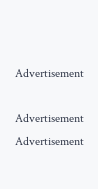Advertisement

Advertisement
Advertisement